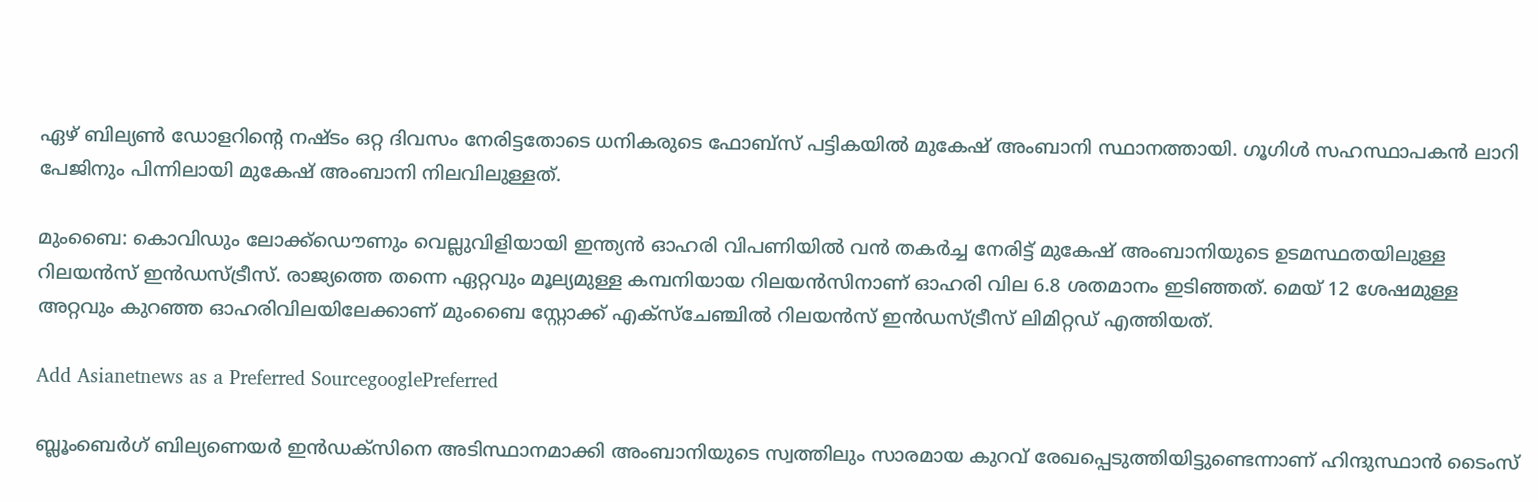ഏഴ് ബില്യണ്‍ ഡോളറിന്‍റെ നഷ്ടം ഒറ്റ ദിവസം നേരിട്ടതോടെ ധനികരുടെ ഫോബ്സ് പട്ടികയില്‍ മുകേഷ് അംബാനി സ്ഥാനത്തായി. ഗൂഗിള്‍ സഹസ്ഥാപകന്‍ ലാറി പേജിനും പിന്നിലായി മുകേഷ് അംബാനി നിലവിലുള്ളത്.

മുംബൈ: കൊവിഡും ലോക്ക്ഡൌണും വെല്ലുവിളിയായി ഇന്ത്യൻ ഓഹരി വിപണിയിൽ വൻ തകർച്ച നേരിട്ട് മുകേഷ് അംബാനിയുടെ ഉടമസ്ഥതയിലുള്ള റിലയൻസ് ഇൻഡസ്ട്രീസ്. രാജ്യത്തെ തന്നെ ഏറ്റവും മൂല്യമുള്ള കമ്പനിയായ റിലയന്‍സിനാണ് ഓഹരി വില 6.8 ശതമാനം ഇടിഞ്ഞത്. മെയ് 12 ശേഷമുള്ള അറ്റവും കുറഞ്ഞ ഓഹരിവിലയിലേക്കാണ് മുംബൈ സ്റ്റോക്ക് എക്സ്ചേഞ്ചില്‍ റിലയന്‍സ് ഇന്‍ഡസ്ട്രീസ് ലിമിറ്റഡ് എത്തിയത്.

Add Asianetnews as a Preferred SourcegooglePreferred

ബ്ലൂംബെര്‍ഗ് ബില്യണെയര്‍ ഇന്‍ഡക്സിനെ അടിസ്ഥാനമാക്കി അംബാനിയുടെ സ്വത്തിലും സാരമായ കുറവ് രേഖപ്പെടുത്തിയിട്ടുണ്ടെന്നാണ് ഹിന്ദുസ്ഥാന്‍ ടൈംസ്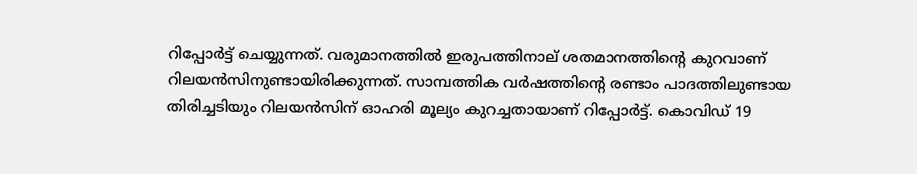റിപ്പോര്‍ട്ട് ചെയ്യുന്നത്. വരുമാനത്തില്‍ ഇരുപത്തിനാല് ശതമാനത്തിന്‍റെ കുറവാണ് റിലയന്‍സിനുണ്ടായിരിക്കുന്നത്. സാമ്പത്തിക വര്‍ഷത്തിന്‍റെ രണ്ടാം പാദത്തിലുണ്ടായ തിരിച്ചടിയും റിലയന്‍സിന് ഓഹരി മൂല്യം കുറച്ചതായാണ് റിപ്പോര്‍ട്ട്. കൊവിഡ് 19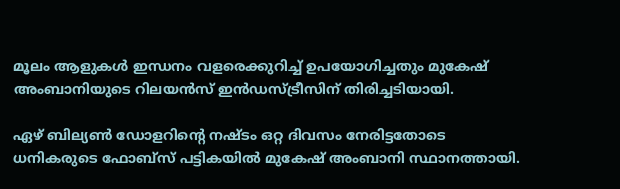മൂലം ആളുകള്‍ ഇന്ധനം വളരെക്കുറിച്ച് ഉപയോഗിച്ചതും മുകേഷ് അംബാനിയുടെ റിലയന്‍സ് ഇന്‍ഡസ്ട്രീസിന് തിരിച്ചടിയായി.

ഏഴ് ബില്യണ്‍ ഡോളറിന്‍റെ നഷ്ടം ഒറ്റ ദിവസം നേരിട്ടതോടെ ധനികരുടെ ഫോബ്സ് പട്ടികയില്‍ മുകേഷ് അംബാനി സ്ഥാനത്തായി.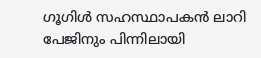ഗൂഗിള്‍ സഹസ്ഥാപകന്‍ ലാറി പേജിനും പിന്നിലായി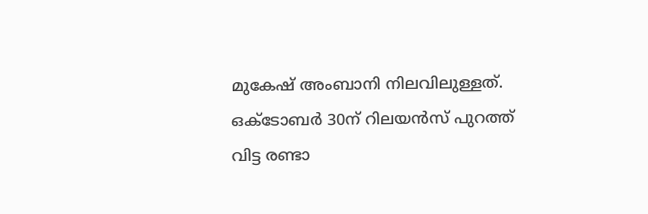മുകേഷ് അംബാനി നിലവിലുള്ളത്. ഒക്ടോബര്‍ 30ന് റിലയന്‍സ് പുറത്ത് വിട്ട രണ്ടാ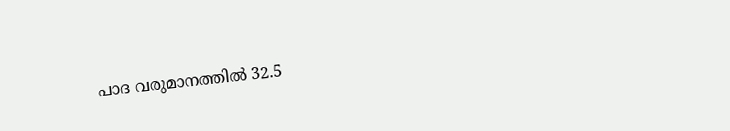പാദ വരുമാനത്തില്‍ 32.5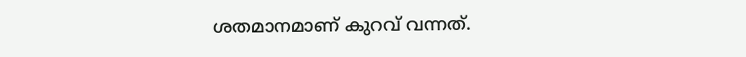ശതമാനമാണ് കുറവ് വന്നത്.